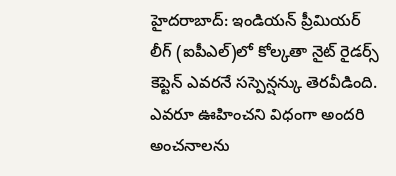హైదరాబాద్: ఇండియన్ ప్రీమియర్ లీగ్ (ఐపీఎల్)లో కోల్కతా నైట్ రైడర్స్ కెప్టెన్ ఎవరనే సస్పెన్షన్కు తెరవీడింది. ఎవరూ ఊహించని విధంగా అందరి అంచనాలను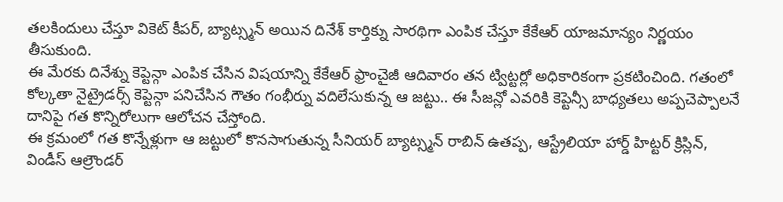తలకిందులు చేస్తూ వికెట్ కీపర్, బ్యాట్స్మన్ అయిన దినేశ్ కార్తిక్ను సారథిగా ఎంపిక చేస్తూ కేకేఆర్ యాజమాన్యం నిర్ణయం తీసుకుంది.
ఈ మేరకు దినేశ్ను కెప్టెన్గా ఎంపిక చేసిన విషయాన్ని కేకేఆర్ ఫ్రాంచైజీ ఆదివారం తన ట్విట్టర్లో అధికారికంగా ప్రకటించింది. గతంలో కోల్కతా నైట్రైడర్స్ కెప్టెన్గా పనిచేసిన గౌతం గంభీర్ను వదిలేసుకున్న ఆ జట్టు.. ఈ సీజన్లో ఎవరికి కెప్టెన్సీ బాధ్యతలు అప్పచెప్పాలనే దానిపై గత కొన్నిరోలుగా ఆలోచన చేస్తోంది.
ఈ క్రమంలో గత కొన్నేళ్లుగా ఆ జట్టులో కొనసాగుతున్న సీనియర్ బ్యాట్స్మన్ రాబిన్ ఉతప్ప, ఆస్ట్రేలియా హార్డ్ హిట్టర్ క్రిస్లిన్, విండీస్ ఆల్రౌండర్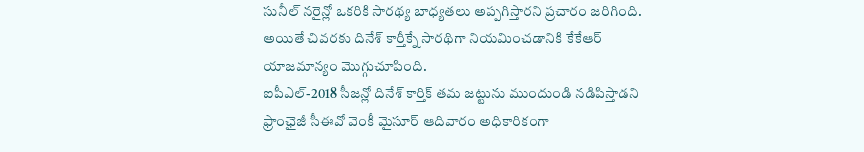సునీల్ నరైన్లో ఒకరికి సారథ్య బాధ్యతలు అప్పగిస్తారని ప్రచారం జరిగింది. అయితే చివరకు దినేశ్ కార్తీక్నే సారథిగా నియమించడానికి కేకేఆర్ యాజమాన్యం మొగ్గుచూపింది.
ఐపీఎల్-2018 సీజన్లో దినేశ్ కార్తిక్ తమ జట్టును ముందుండి నడిపిస్తాడని ఫ్రాంఛైజీ సీఈవో వెంకీ మైసూర్ ఆదివారం అధికారికంగా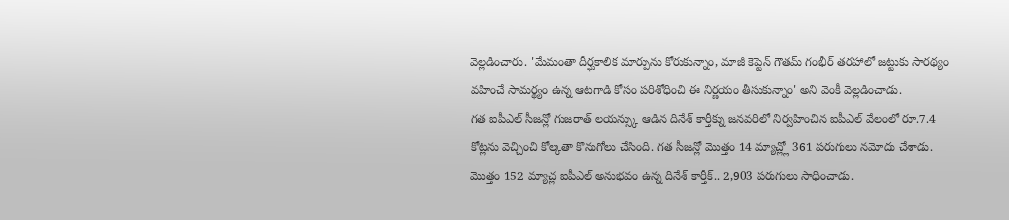వెల్లడించారు. 'మేమంతా దీర్ఘకాలిక మార్పును కోరుకున్నాం, మాజీ కెప్టెన్ గౌతమ్ గంభీర్ తరహాలో జట్టుకు సారథ్యం వహించే సామర్థ్యం ఉన్న ఆటగాడి కోసం పరిశోధించి ఈ నిర్ణయం తీసుకున్నాం' అని వెంకీ వెల్లడించాడు.
గత ఐపీఎల్ సీజన్లో గుజరాత్ లయన్స్కు ఆడిన దినేశ్ కార్తీక్ను జనవరిలో నిర్వహించిన ఐపీఎల్ వేలంలో రూ.7.4 కోట్లను వెచ్చించి కోల్కతా కొనుగోలు చేసింది. గత సీజన్లో మొత్తం 14 మ్యాచ్ల్లో 361 పరుగులు నమోదు చేశాడు. మొత్తం 152 మ్యాచ్ల ఐపీఎల్ అనుభవం ఉన్న దినేశ్ కార్తీక్.. 2,903 పరుగులు సాధించాడు.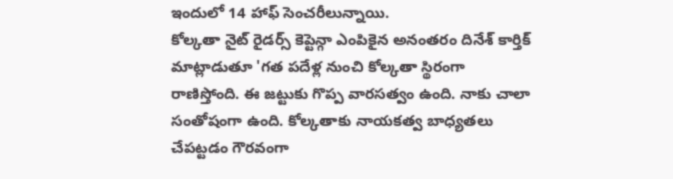ఇందులో 14 హాఫ్ సెంచరీలున్నాయి.
కోల్కతా నైట్ రైడర్స్ కెప్టెన్గా ఎంపికైన అనంతరం దినేశ్ కార్తిక్ మాట్లాడుతూ 'గత పదేళ్ల నుంచి కోల్కతా స్థిరంగా రాణిస్తోంది. ఈ జట్టుకు గొప్ప వారసత్వం ఉంది. నాకు చాలా సంతోషంగా ఉంది. కోల్కతాకు నాయకత్వ బాధ్యతలు చేపట్టడం గౌరవంగా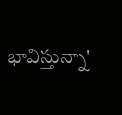భావిస్తున్నా'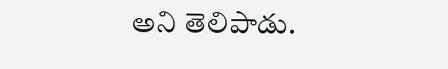అని తెలిపాడు.